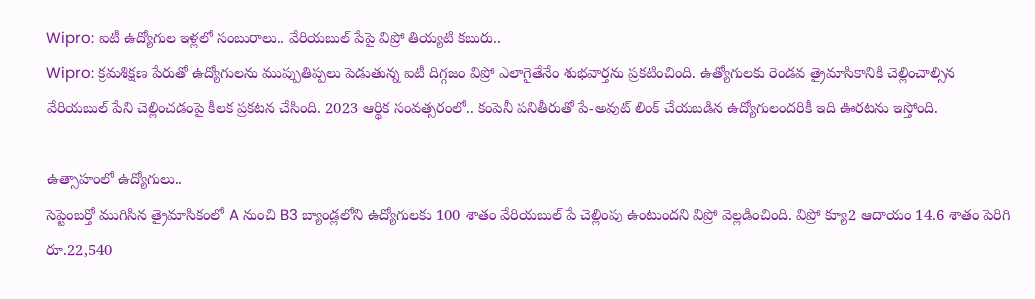Wipro: ఐటీ ఉద్యోగుల ఇళ్లలో సంబురాలు.. వేరియబుల్ పేపై విప్రో తియ్యటి కబురు..
Wipro: క్రమశిక్షణ పేరుతో ఉద్యోగులను ముప్పుతిప్పలు పెడుతున్న ఐటీ దిగ్గజం విప్రో ఎలాగైతేనేం శుభవార్తను ప్రకటించింది. ఉత్యోగులకు రెండవ త్రైమాసికానికి చెల్లించాల్సిన వేరియబుల్ పేని చెల్లించడంపై కీలక ప్రకటన చేసింది. 2023 ఆర్థిక సంవత్సరంలో.. కంపెనీ పనితీరుతో పే-అవుట్ లింక్ చేయబడిన ఉద్యోగులందరికీ ఇది ఊరటను ఇస్తోంది.

ఉత్సాహంలో ఉద్యోగులు..
సెప్టెంబర్తో ముగిసిన త్రైమాసికంలో A నుంచి B3 బ్యాండ్లలోని ఉద్యోగులకు 100 శాతం వేరియబుల్ పే చెల్లింపు ఉంటుందని విప్రో వెల్లడించింది. విప్రో క్యూ2 ఆదాయం 14.6 శాతం పెరిగి రూ.22,540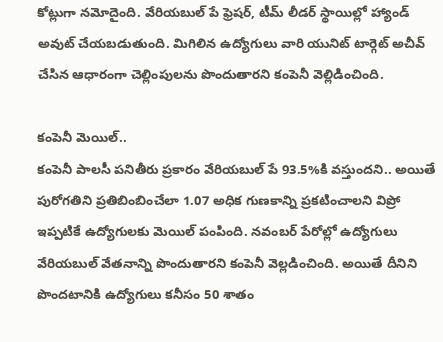కోట్లుగా నమోదైంది. వేరియబుల్ పే ఫ్రెషర్, టీమ్ లీడర్ స్థాయిల్లో హ్యాండ్ అవుట్ చేయబడుతుంది. మిగిలిన ఉద్యోగులు వారి యునిట్ టార్గెట్ అచీవ్ చేసిన ఆధారంగా చెల్లింపులను పొందుతారని కంపెనీ వెల్లిడించింది.

కంపెనీ మెయిల్..
కంపెనీ పాలసీ పనితీరు ప్రకారం వేరియబుల్ పే 93.5%కి వస్తుందని.. అయితే పురోగతిని ప్రతిబింబించేలా 1.07 అధిక గుణకాన్ని ప్రకటించాలని విప్రో ఇప్పటికే ఉద్యోగులకు మెయిల్ పంపింది. నవంబర్ పేరోల్లో ఉద్యోగులు వేరియబుల్ వేతనాన్ని పొందుతారని కంపెనీ వెల్లడించింది. అయితే దీనిని పొందటానికి ఉద్యోగులు కనీసం 50 శాతం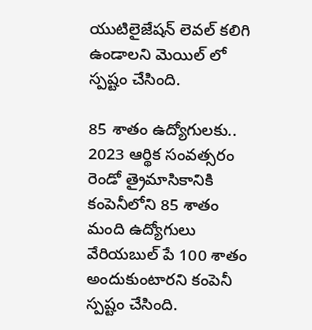యుటిలైజేషన్ లెవల్ కలిగి ఉండాలని మెయిల్ లో స్పష్టం చేసింది.

85 శాతం ఉద్యోగులకు..
2023 ఆర్థిక సంవత్సరం రెండో త్రైమాసికానికి కంపెనీలోని 85 శాతం మంది ఉద్యోగులు వేరియబుల్ పే 100 శాతం అందుకుంటారని కంపెనీ స్పష్టం చేసింది.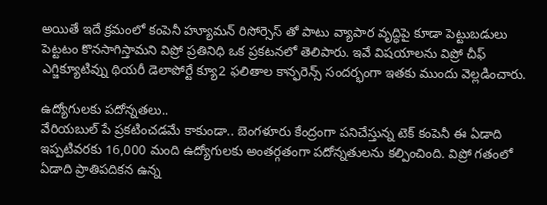అయితే ఇదే క్రమంలో కంపెనీ హ్యూమన్ రిసోర్సెస్ తో పాటు వ్యాపార వృద్ధిపై కూడా పెట్టుబడులు పెట్టటం కొనసాగిస్తామని విప్రో ప్రతినిధి ఒక ప్రకటనలో తెలిపారు. ఇవే విషయాలను విప్రో చీఫ్ ఎగ్జిక్యూటివ్ను థియరీ డెలాపోర్టే క్యూ2 ఫలితాల కాన్ఫరెన్స్ సందర్భంగా ఇతకు ముందు వెల్లడించారు.

ఉద్యోగులకు పదోన్నతలు..
వేరియబుల్ పే ప్రకటించడమే కాకుండా.. బెంగళూరు కేంద్రంగా పనిచేస్తున్న టెక్ కంపెనీ ఈ ఏడాది ఇప్పటివరకు 16,000 మంది ఉద్యోగులకు అంతర్గతంగా పదోన్నతులను కల్పించింది. విప్రో గతంలో ఏడాది ప్రాతిపదికన ఉన్న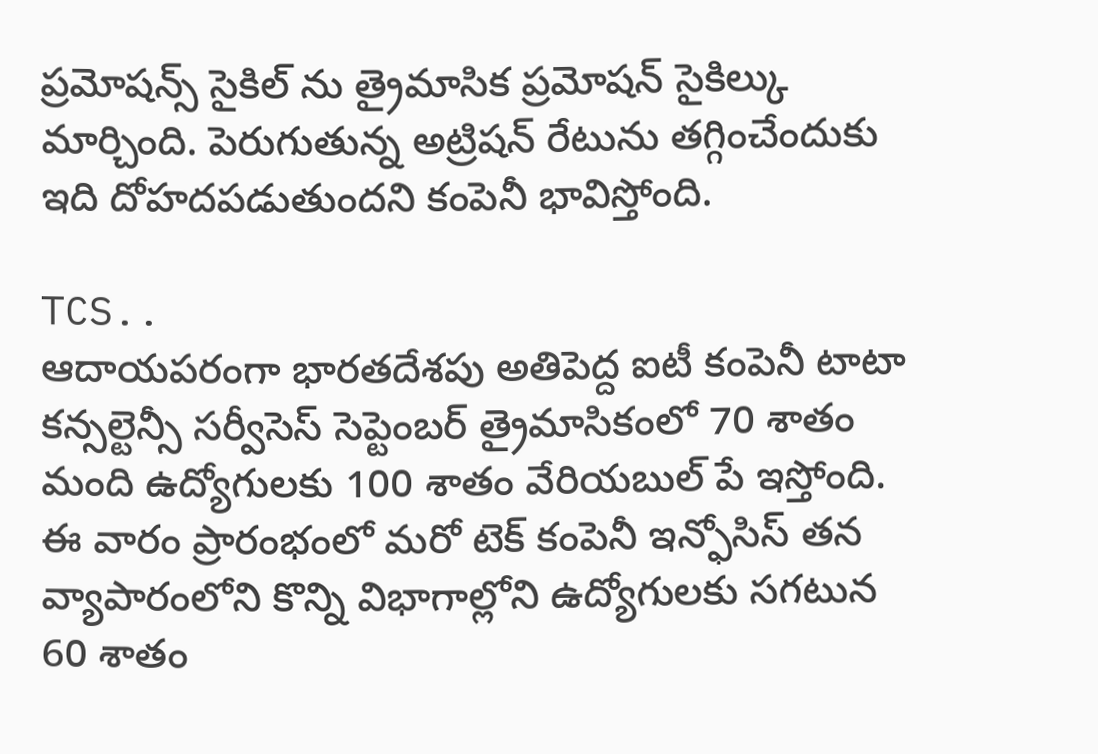ప్రమోషన్స్ సైకిల్ ను త్రైమాసిక ప్రమోషన్ సైకిల్కు మార్చింది. పెరుగుతున్న అట్రిషన్ రేటును తగ్గించేందుకు ఇది దోహదపడుతుందని కంపెనీ భావిస్తోంది.

TCS..
ఆదాయపరంగా భారతదేశపు అతిపెద్ద ఐటీ కంపెనీ టాటా కన్సల్టెన్సీ సర్వీసెస్ సెప్టెంబర్ త్రైమాసికంలో 70 శాతం మంది ఉద్యోగులకు 100 శాతం వేరియబుల్ పే ఇస్తోంది. ఈ వారం ప్రారంభంలో మరో టెక్ కంపెనీ ఇన్ఫోసిస్ తన వ్యాపారంలోని కొన్ని విభాగాల్లోని ఉద్యోగులకు సగటున 60 శాతం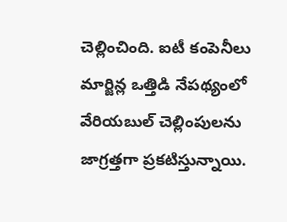చెల్లించింది. ఐటీ కంపెనీలు మార్జిన్ల ఒత్తిడి నేపథ్యంలో వేరియబుల్ చెల్లింపులను జాగ్రత్తగా ప్రకటిస్తున్నాయి.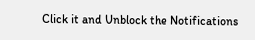Click it and Unblock the Notifications